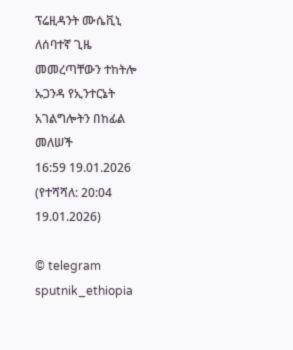ፕሬዚዳንት ሙሴቪኒ ለሰባተኛ ጊዜ መመረጣቸውን ተከትሎ ኡጋንዳ የኢንተርኔት አገልግሎትን በከፊል መለሠች
16:59 19.01.2026 (የተሻሻለ: 20:04 19.01.2026)

© telegram sputnik_ethiopia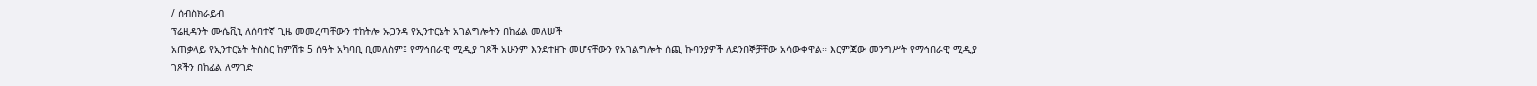/ ሰብስክራይብ
ፕሬዚዳንት ሙሴቪኒ ለሰባተኛ ጊዜ መመረጣቸውን ተከትሎ ኡጋንዳ የኢንተርኔት አገልግሎትን በከፊል መለሠች
አጠቃላይ የኢንተርኔት ትስስር ከምሽቱ 5 ሰዓት አካባቢ ቢመለስም፤ የማኅበራዊ ሚዲያ ገጾች አሁንም እንደተዘጉ መሆናቸውን የአገልግሎት ሰጪ ኩባንያዎች ለደንበኞቻቸው አሳውቀዋል። እርምጃው መንግሥት የማኅበራዊ ሚዲያ ገጾችን በከፊል ለማገድ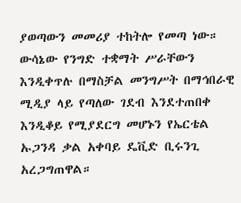ያወጣውን መመሪያ ተከትሎ የመጣ ነው።
ውሳኔው የንግድ ተቋማት ሥራቸውን እንዲቀጥሉ በማስቻል መንግሥት በማኅበራዊ ሚዲያ ላይ የጣለው ገደብ እንደተጠበቀ እንዲቆይ የሚያደርግ መሆኑን የኤርቴል ኡጋንዳ ቃል አቀባይ ዴቪድ ቢሩንጊ አረጋግጠዋል።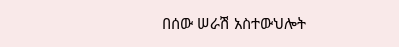በሰው ሠራሽ አስተውህሎት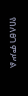የበለፀገ ምሥል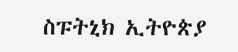ስፑትኒክ ኢትዮጵያ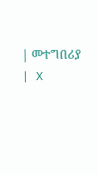| መተግበሪያ | X